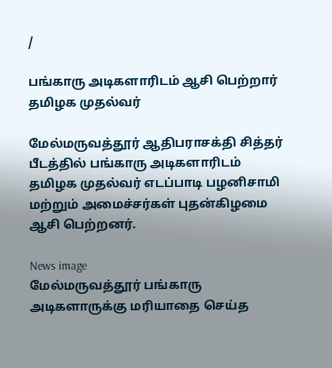/

பங்காரு அடிகளாரிடம் ஆசி பெற்றார் தமிழக முதல்வர்

மேல்மருவத்தூர் ஆதிபராசக்தி சித்தர் பீடத்தில் பங்காரு அடிகளாரிடம் தமிழக முதல்வர் எடப்பாடி பழனிசாமி மற்றும் அமைச்சர்கள் புதன்கிழமை ஆசி பெற்றனர்.

News image
மேல்மருவத்தூர் பங்காரு அடிகளாருக்கு மரியாதை செய்த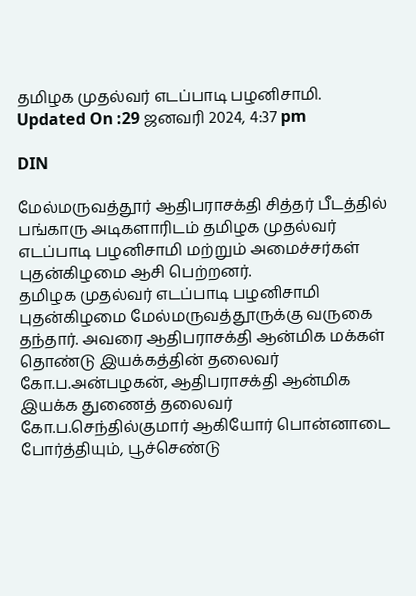தமிழக முதல்வர் எடப்பாடி பழனிசாமி.
Updated On :29 ஜனவரி 2024, 4:37 pm

DIN

மேல்மருவத்தூர் ஆதிபராசக்தி சித்தர் பீடத்தில் பங்காரு அடிகளாரிடம் தமிழக முதல்வர் எடப்பாடி பழனிசாமி மற்றும் அமைச்சர்கள் புதன்கிழமை ஆசி பெற்றனர்.
தமிழக முதல்வர் எடப்பாடி பழனிசாமி புதன்கிழமை மேல்மருவத்தூருக்கு வருகை தந்தார். அவரை ஆதிபராசக்தி ஆன்மிக மக்கள் தொண்டு இயக்கத்தின் தலைவர் கோ.ப.அன்பழகன், ஆதிபராசக்தி ஆன்மிக இயக்க துணைத் தலைவர் கோ.ப.செந்தில்குமார் ஆகியோர் பொன்னாடை போர்த்தியும், பூச்செண்டு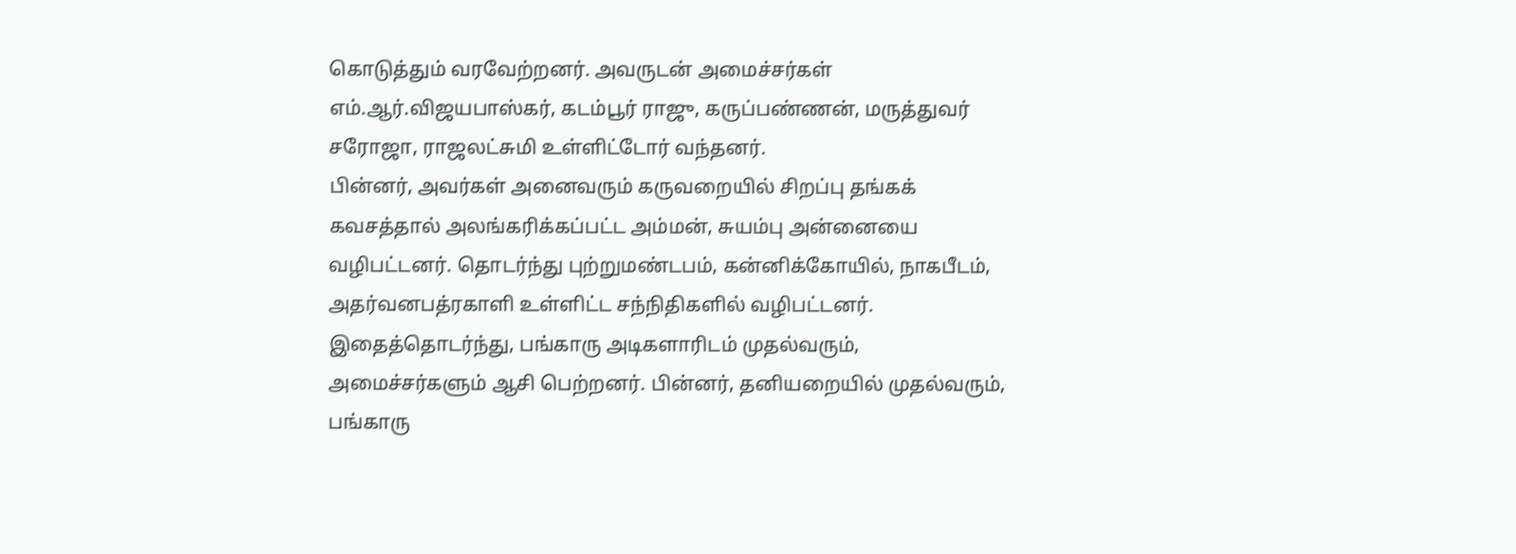கொடுத்தும் வரவேற்றனர். அவருடன் அமைச்சர்கள் எம்.ஆர்.விஜயபாஸ்கர், கடம்பூர் ராஜு, கருப்பண்ணன், மருத்துவர் சரோஜா, ராஜலட்சுமி உள்ளிட்டோர் வந்தனர்.
பின்னர், அவர்கள் அனைவரும் கருவறையில் சிறப்பு தங்கக் கவசத்தால் அலங்கரிக்கப்பட்ட அம்மன், சுயம்பு அன்னையை வழிபட்டனர். தொடர்ந்து புற்றுமண்டபம், கன்னிக்கோயில், நாகபீடம், அதர்வனபத்ரகாளி உள்ளிட்ட சந்நிதிகளில் வழிபட்டனர். இதைத்தொடர்ந்து, பங்காரு அடிகளாரிடம் முதல்வரும், அமைச்சர்களும் ஆசி பெற்றனர். பின்னர், தனியறையில் முதல்வரும், பங்காரு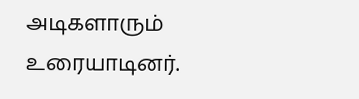அடிகளாரும் உரையாடினர்.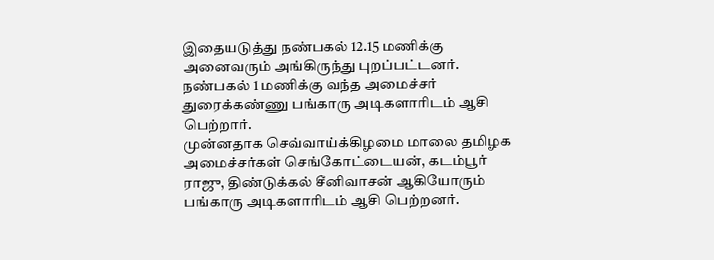இதையடுத்து நண்பகல் 12.15 மணிக்கு அனைவரும் அங்கிருந்து புறப்பட்டனர். நண்பகல் 1 மணிக்கு வந்த அமைச்சர் துரைக்கண்ணு பங்காரு அடிகளாரிடம் ஆசி பெற்றார்.
முன்னதாக செவ்வாய்க்கிழமை மாலை தமிழக அமைச்சர்கள் செங்கோட்டையன், கடம்பூர் ராஜு, திண்டுக்கல் சீனிவாசன் ஆகியோரும் பங்காரு அடிகளாரிடம் ஆசி பெற்றனர்.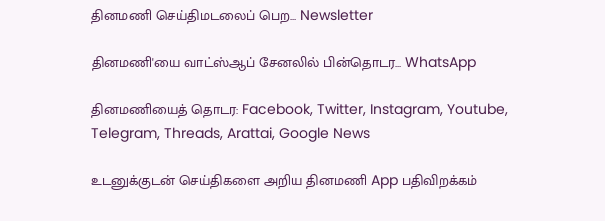தினமணி செய்திமடலைப் பெற... Newsletter

தினமணி'யை வாட்ஸ்ஆப் சேனலில் பின்தொடர... WhatsApp

தினமணியைத் தொடர: Facebook, Twitter, Instagram, Youtube, Telegram, Threads, Arattai, Google News

உடனுக்குடன் செய்திகளை அறிய தினமணி App பதிவிறக்கம்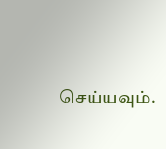செய்யவும்.